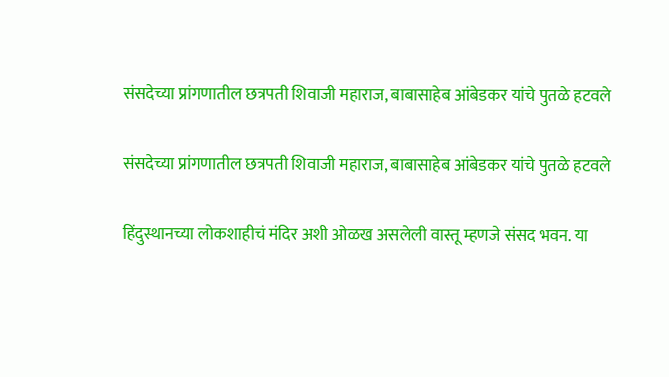संसदेच्या प्रांगणातील छत्रपती शिवाजी महाराज, बाबासाहेब आंबेडकर यांचे पुतळे हटवले

संसदेच्या प्रांगणातील छत्रपती शिवाजी महाराज, बाबासाहेब आंबेडकर यांचे पुतळे हटवले

हिंदुस्थानच्या लोकशाहीचं मंदिर अशी ओळख असलेली वास्तू म्हणजे संसद भवन. या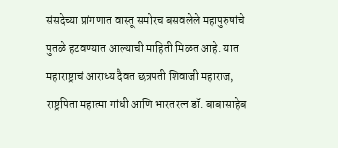संसदेच्या प्रांगणात वास्तू समोरच बसवलेले महापुरुषांचे पुतळे हटवण्यात आल्याची माहिती मिळत आहे. यात महाराष्ट्राचं आराध्य दैवत छत्रपती शिवाजी महाराज, राष्ट्रपिता महात्मा गांधी आणि भारतरत्न डॉ. बाबासाहेब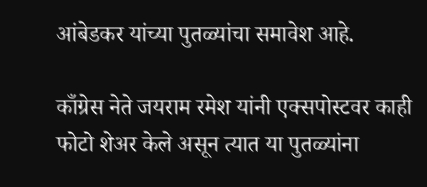आंबेडकर यांच्या पुतळ्यांचा समावेश आहे.

काँग्रेस नेते जयराम रमेश यांनी एक्सपोस्टवर काही फोटो शेअर केले असून त्यात या पुतळ्यांना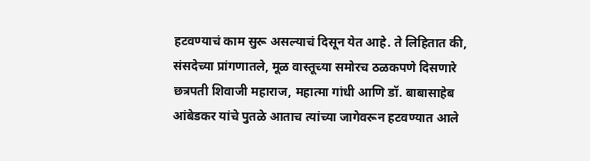हटवण्याचं काम सुरू असल्याचं दिसून येत आहे. ते लिहितात की, संसदेच्या प्रांगणातले, मूळ वास्तूच्या समोरच ठळकपणे दिसणारे छत्रपती शिवाजी महाराज, महात्मा गांधी आणि डॉ. बाबासाहेब आंबेडकर यांचे पुतळे आताच त्यांच्या जागेवरून हटवण्यात आले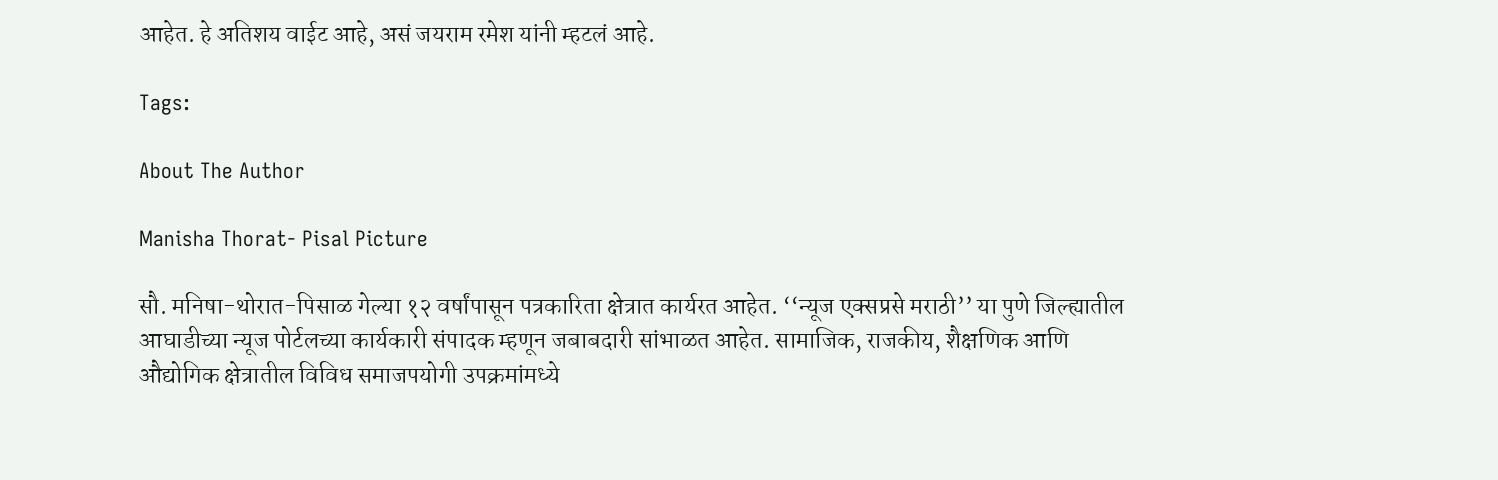आहेत. हे अतिशय वाईट आहे, असं जयराम रमेश यांनी म्हटलं आहे.

Tags:

About The Author

Manisha Thorat- Pisal Picture

सौ. मनिषा-थोरात-पिसाळ गेल्या १२ वर्षांपासून पत्रकारिता क्षेत्रात कार्यरत आहेत. ‘‘न्यूज एक्सप्रसे मराठी’’ या पुणे जिल्ह्यातील आघाडीच्या न्यूज पोर्टलच्या कार्यकारी संपादक म्हणून जबाबदारी सांभाळत आहेत. सामाजिक, राजकीय, शैक्षणिक आणि औद्योगिक क्षेत्रातील विविध समाजपयोगी उपक्रमांमध्ये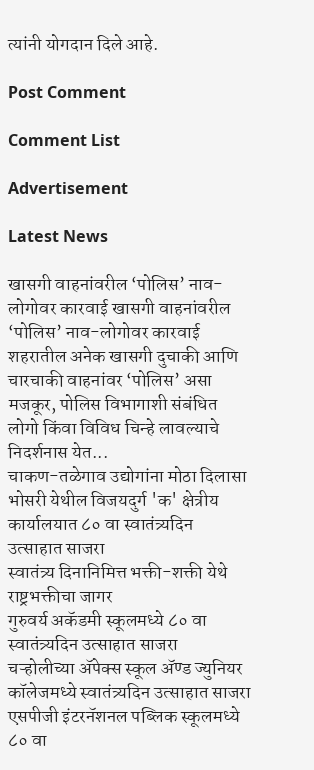त्यांनी योगदान दिले आहे.

Post Comment

Comment List

Advertisement

Latest News

खासगी वाहनांवरील ‘पोलिस’ नाव-लोगोवर कारवाई खासगी वाहनांवरील ‘पोलिस’ नाव-लोगोवर कारवाई
शहरातील अनेक खासगी दुचाकी आणि चारचाकी वाहनांवर ‘पोलिस’ असा मजकूर, पोलिस विभागाशी संबंधित लोगो किंवा विविध चिन्हे लावल्याचे निदर्शनास येत...
चाकण-तळेगाव उद्योगांना मोठा दिलासा
भोसरी येथील विजयदुर्ग 'क' क्षेत्रीय कार्यालयात ८० वा स्वातंत्र्यदिन उत्साहात साजरा
स्वातंत्र्य दिनानिमित्त भक्ती-शक्ती येथे राष्ट्रभक्तीचा जागर
गुरुवर्य अकॅडमी स्कूलमध्ये ८० वा स्वातंत्र्यदिन उत्साहात साजरा
चऱ्होलीच्या अ‍ॅपेक्स स्कूल अ‍ॅण्ड ज्युनियर कॉलेजमध्ये स्वातंत्र्यदिन उत्साहात साजरा
एसपीजी इंटरनॅशनल पब्लिक स्कूलमध्ये ८० वा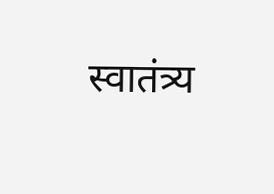स्वातंत्र्य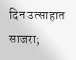दिन उत्साहात साजरा;